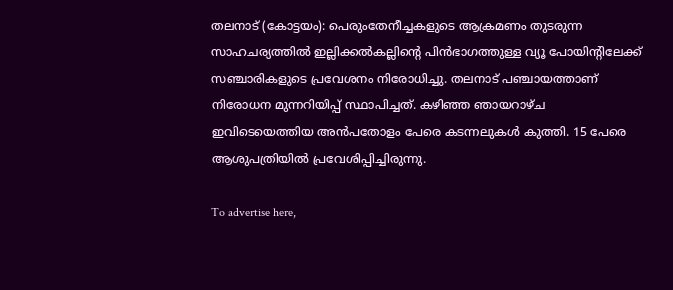തലനാട് (കോട്ടയം): പെരുംതേനീച്ചകളുടെ ആക്രമണം തുടരുന്ന സാഹചര്യത്തില്‍ ഇല്ലിക്കല്‍കല്ലിന്റെ പിന്‍ഭാഗത്തുള്ള വ്യൂ പോയിന്റിലേക്ക് സഞ്ചാരികളുടെ പ്രവേശനം നിരോധിച്ചു. തലനാട് പഞ്ചായത്താണ് നിരോധന മുന്നറിയിപ്പ് സ്ഥാപിച്ചത്. കഴിഞ്ഞ ഞായറാഴ്ച ഇവിടെയെത്തിയ അന്‍പതോളം പേരെ കടന്നലുകള്‍ കുത്തി. 15 പേരെ ആശുപത്രിയില്‍ പ്രവേശിപ്പിച്ചിരുന്നു.

To advertise here,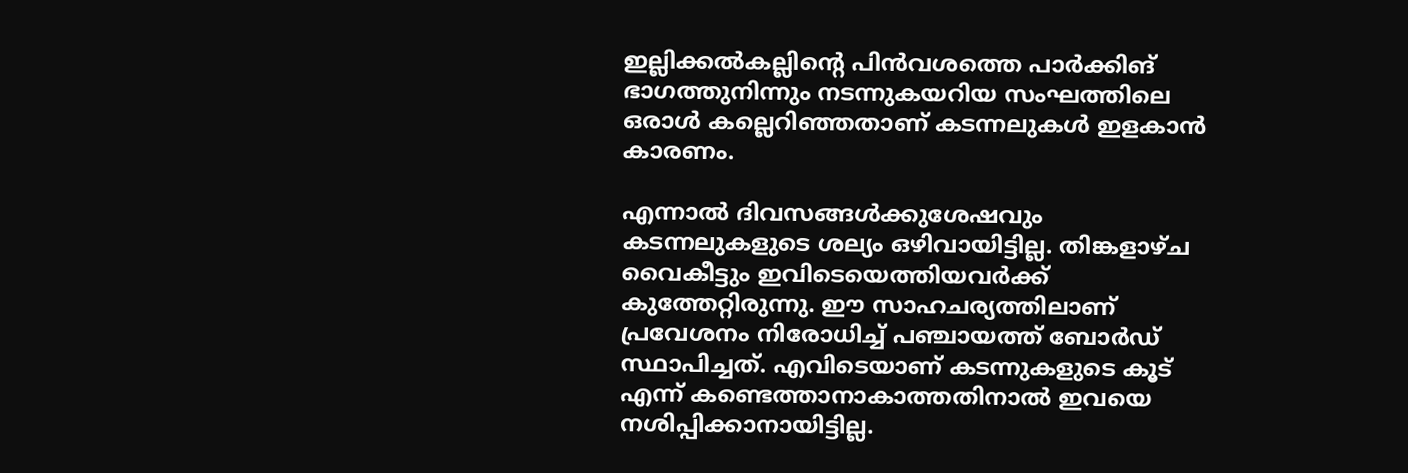ഇല്ലിക്കല്‍കല്ലിന്റെ പിന്‍വശത്തെ പാര്‍ക്കിങ് ഭാഗത്തുനിന്നും നടന്നുകയറിയ സംഘത്തിലെ ഒരാള്‍ കല്ലെറിഞ്ഞതാണ് കടന്നലുകള്‍ ഇളകാന്‍ കാരണം.

എന്നാല്‍ ദിവസങ്ങള്‍ക്കുശേഷവും കടന്നലുകളുടെ ശല്യം ഒഴിവായിട്ടില്ല. തിങ്കളാഴ്ച വൈകീട്ടും ഇവിടെയെത്തിയവര്‍ക്ക് കുത്തേറ്റിരുന്നു. ഈ സാഹചര്യത്തിലാണ് പ്രവേശനം നിരോധിച്ച് പഞ്ചായത്ത് ബോര്‍ഡ് സ്ഥാപിച്ചത്. എവിടെയാണ് കടന്നുകളുടെ കൂട് എന്ന് കണ്ടെത്താനാകാത്തതിനാല്‍ ഇവയെ നശിപ്പിക്കാനായിട്ടില്ല.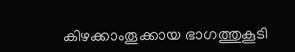കിഴക്കാംതൂക്കായ ഭാഗത്തുകൂടി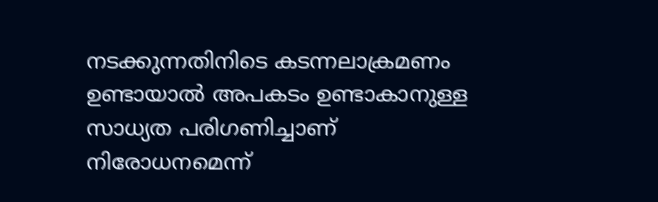നടക്കുന്നതിനിടെ കടന്നലാക്രമണം ഉണ്ടായാല്‍ അപകടം ഉണ്ടാകാനുള്ള സാധ്യത പരിഗണിച്ചാണ് നിരോധനമെന്ന്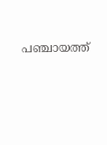പഞ്ചായത്ത്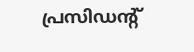പ്രസിഡന്റ്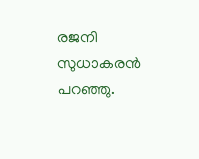രജനി സുധാകരന്‍ പറഞ്ഞു.